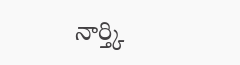నార్త్కి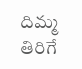దిమ్మ తిరిగే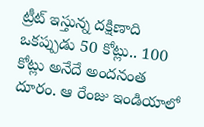ట్రీట్ ఇస్తున్న దక్షిణాది
ఒకప్పుడు 50 కోట్లు.. 100 కోట్లు అనేదే అందనంత దూరం. ఆ రేంజు ఇండియాలో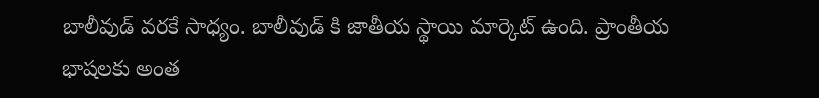బాలీవుడ్ వరకే సాధ్యం. బాలీవుడ్ కి జాతీయ స్థాయి మార్కెట్ ఉంది. ప్రాంతీయ భాషలకు అంత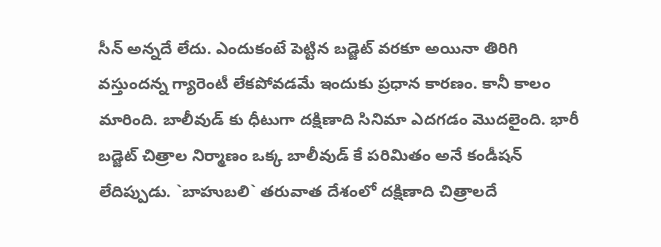సీన్ అన్నదే లేదు. ఎందుకంటే పెట్టిన బడ్జెట్ వరకూ అయినా తిరిగి వస్తుందన్న గ్యారెంటీ లేకపోవడమే ఇందుకు ప్రధాన కారణం. కానీ కాలం మారింది. బాలీవుడ్ కు ధీటుగా దక్షిణాది సినిమా ఎదగడం మొదలైంది. భారీ బడ్జెట్ చిత్రాల నిర్మాణం ఒక్క బాలీవుడ్ కే పరిమితం అనే కండీషన్ లేదిప్పుడు. `బాహుబలి` తరువాత దేశంలో దక్షిణాది చిత్రాలదే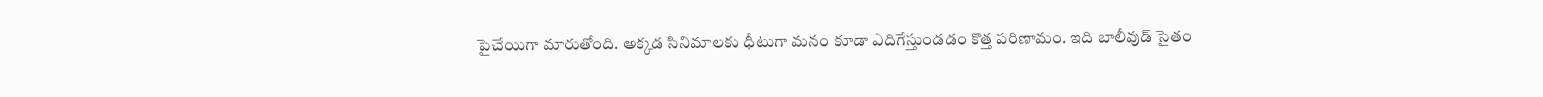పైచేయిగా మారుతోంది. అక్కడ సినిమాలకు ధీటుగా మనం కూడా ఎదిగేస్తుండడం కొత్త పరిణామం. ఇది బాలీవుడ్ సైతం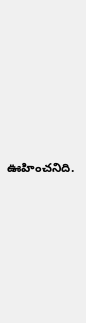ఊహించనిది.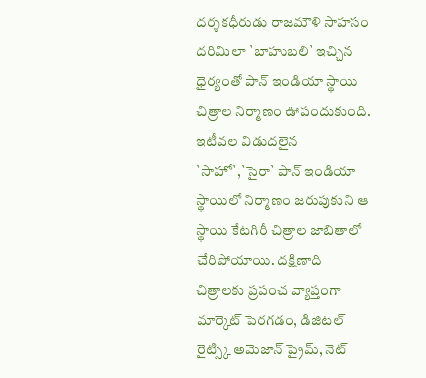దర్శకధీరుడు రాజమౌళి సాహసం దరిమిలా `బాహుబలి` ఇచ్చిన ధైర్యంతో పాన్ ఇండియా స్థాయి చిత్రాల నిర్మాణం ఊపందుకుంది. ఇటీవల విడుదలైన `సాహో`,`సైరా` పాన్ ఇండియా స్థాయిలో నిర్మాణం జరుపుకుని ఆ స్థాయి కేటగిరీ చిత్రాల జాబితాలో చేరిపోయాయి. దక్షిణాది చిత్రాలకు ప్రపంచ వ్యాప్తంగా మార్కెట్ పెరగడం, డిజిటల్ రైట్స్కి అమెజాన్ ప్రైమ్, నెట్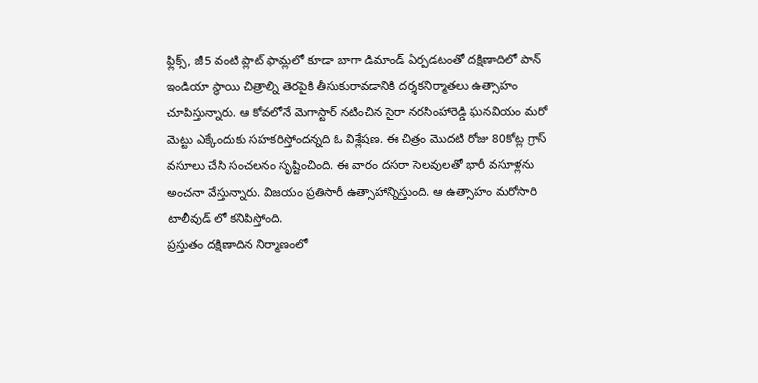ఫ్లిక్స్, జీ5 వంటి ప్లాట్ ఫామ్లలో కూడా బాగా డిమాండ్ ఏర్పడటంతో దక్షిణాదిలో పాన్ ఇండియా స్థాయి చిత్రాల్ని తెరపైకి తీసుకురావడానికి దర్శకనిర్మాతలు ఉత్సాహం చూపిస్తున్నారు. ఆ కోవలోనే మెగాస్టార్ నటించిన సైరా నరసింహారెడ్డి ఘనవియం మరో మెట్టు ఎక్కేందుకు సహకరిస్తోందన్నది ఓ విశ్లేషణ. ఈ చిత్రం మొదటి రోజు 80కోట్ల గ్రాస్ వసూలు చేసి సంచలనం సృష్టించింది. ఈ వారం దసరా సెలవులతో భారీ వసూళ్లను అంచనా వేస్తున్నారు. విజయం ప్రతిసారీ ఉత్సాహాన్నిస్తుంది. ఆ ఉత్సాహం మరోసారి టాలీవుడ్ లో కనిపిస్తోంది.
ప్రస్తుతం దక్షిణాదిన నిర్మాణంలో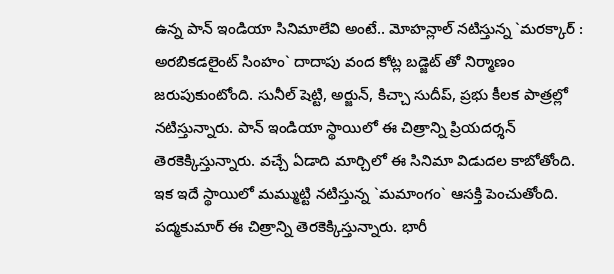ఉన్న పాన్ ఇండియా సినిమాలేవి అంటే.. మోహన్లాల్ నటిస్తున్న `మరక్కార్ : అరబికడలైంట్ సింహం` దాదాపు వంద కోట్ల బడ్జెట్ తో నిర్మాణం జరుపుకుంటోంది. సునీల్ షెట్టి, అర్జున్, కిచ్చా సుదీప్, ప్రభు కీలక పాత్రల్లో నటిస్తున్నారు. పాన్ ఇండియా స్థాయిలో ఈ చిత్రాన్ని ప్రియదర్శన్ తెరకెక్కిస్తున్నారు. వచ్చే ఏడాది మార్చిలో ఈ సినిమా విడుదల కాబోతోంది.
ఇక ఇదే స్థాయిలో మమ్ముట్టి నటిస్తున్న `మమాంగం` ఆసక్తి పెంచుతోంది. పద్మకుమార్ ఈ చిత్రాన్ని తెరకెక్కిస్తున్నారు. భారీ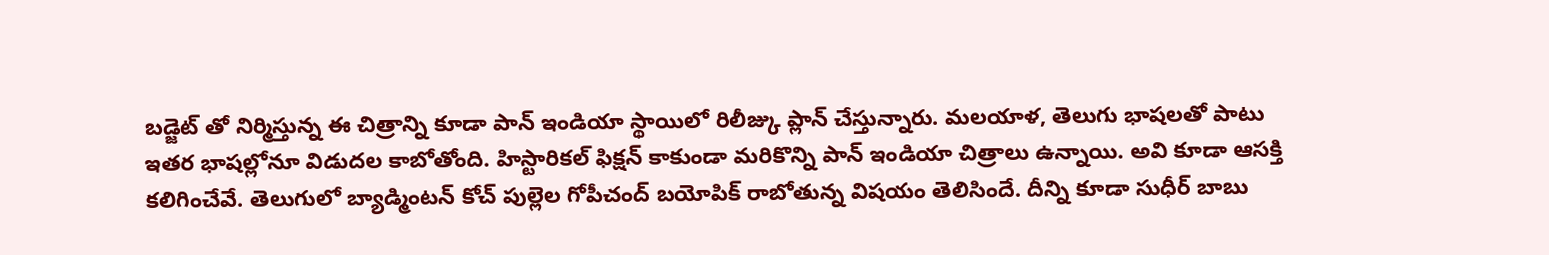బడ్జెట్ తో నిర్మిస్తున్న ఈ చిత్రాన్ని కూడా పాన్ ఇండియా స్థాయిలో రిలీజ్కు ప్లాన్ చేస్తున్నారు. మలయాళ, తెలుగు భాషలతో పాటు ఇతర భాషల్లోనూ విడుదల కాబోతోంది. హిస్టారికల్ ఫిక్షన్ కాకుండా మరికొన్ని పాన్ ఇండియా చిత్రాలు ఉన్నాయి. అవి కూడా ఆసక్తి కలిగించేవే. తెలుగులో బ్యాడ్మింటన్ కోచ్ పుల్లెల గోపీచంద్ బయోపిక్ రాబోతున్న విషయం తెలిసిందే. దీన్ని కూడా సుధీర్ బాబు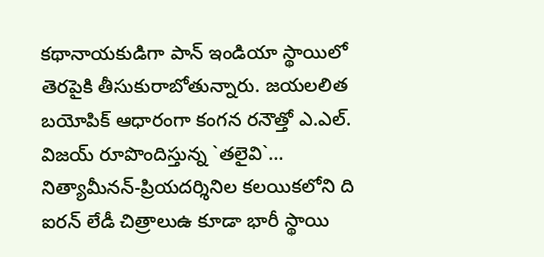కథానాయకుడిగా పాన్ ఇండియా స్థాయిలో తెరపైకి తీసుకురాబోతున్నారు. జయలలిత బయోపిక్ ఆధారంగా కంగన రనౌత్తో ఎ.ఎల్. విజయ్ రూపొందిస్తున్న `తలైవి`… నిత్యామీనన్-ప్రియదర్శినిల కలయికలోని ది ఐరన్ లేడీ చిత్రాలుఉ కూడా భారీ స్థాయి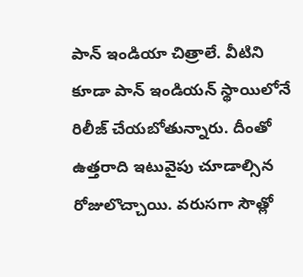పాన్ ఇండియా చిత్రాలే. వీటిని కూడా పాన్ ఇండియన్ స్థాయిలోనే రిలీజ్ చేయబోతున్నారు. దీంతో ఉత్తరాది ఇటువైపు చూడాల్సిన రోజులొచ్చాయి. వరుసగా సౌత్లో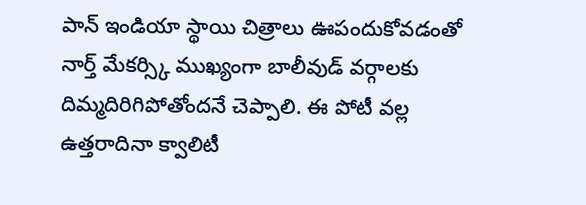పాన్ ఇండియా స్థాయి చిత్రాలు ఊపందుకోవడంతో నార్త్ మేకర్స్కి ముఖ్యంగా బాలీవుడ్ వర్గాలకు దిమ్మదిరిగిపోతోందనే చెప్పాలి. ఈ పోటీ వల్ల ఉత్తరాదినా క్వాలిటీ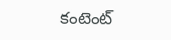కంటెంట్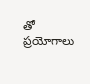తో ప్రయోగాలు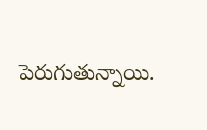పెరుగుతున్నాయి.